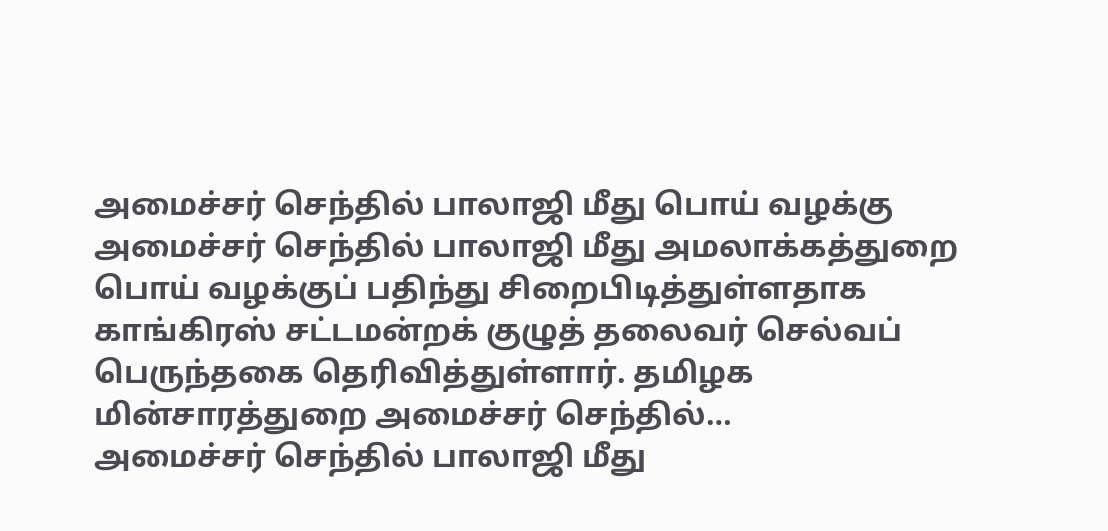அமைச்சர் செந்தில் பாலாஜி மீது பொய் வழக்கு
அமைச்சர் செந்தில் பாலாஜி மீது அமலாக்கத்துறை பொய் வழக்குப் பதிந்து சிறைபிடித்துள்ளதாக காங்கிரஸ் சட்டமன்றக் குழுத் தலைவர் செல்வப் பெருந்தகை தெரிவித்துள்ளார். தமிழக மின்சாரத்துறை அமைச்சர் செந்தில்…
அமைச்சர் செந்தில் பாலாஜி மீது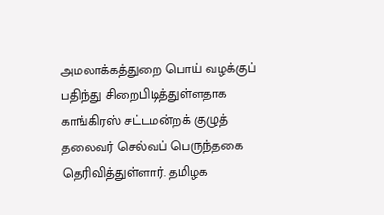அமலாக்கத்துறை பொய் வழக்குப் பதிந்து சிறைபிடித்துள்ளதாக காங்கிரஸ் சட்டமன்றக் குழுத் தலைவர் செல்வப் பெருந்தகை தெரிவித்துள்ளார். தமிழக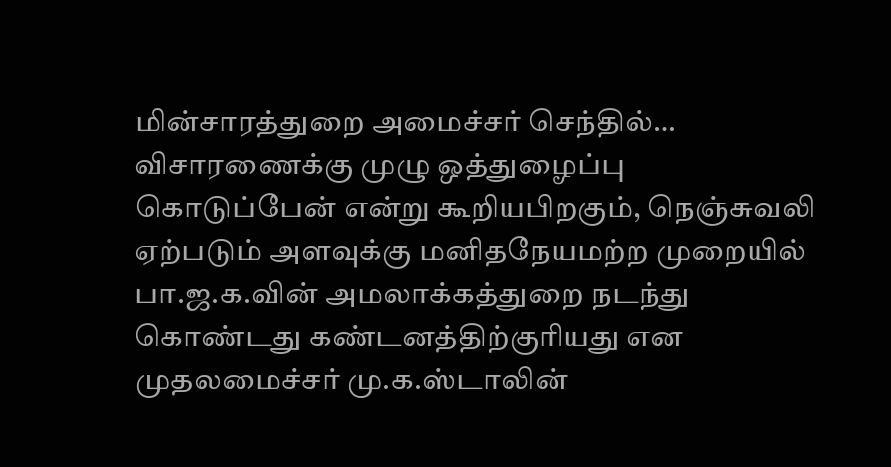மின்சாரத்துறை அமைச்சர் செந்தில்…
விசாரணைக்கு முழு ஒத்துழைப்பு கொடுப்பேன் என்று கூறியபிறகும், நெஞ்சுவலி ஏற்படும் அளவுக்கு மனிதநேயமற்ற முறையில் பா.ஜ.க.வின் அமலாக்கத்துறை நடந்து கொண்டது கண்டனத்திற்குரியது என முதலமைச்சர் மு.க.ஸ்டாலின்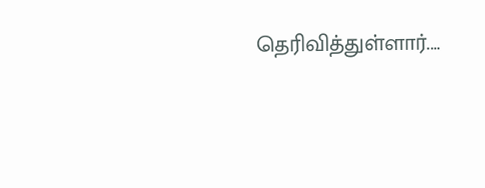தெரிவித்துள்ளார்.…